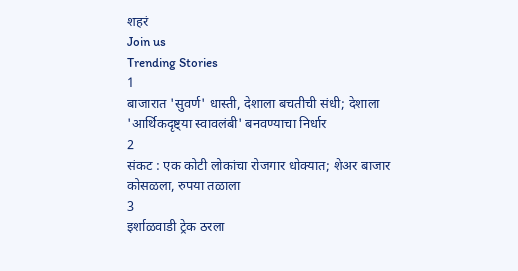शहरं
Join us
Trending Stories
1
बाजारात 'सुवर्ण' धास्ती, देशाला बचतीची संधी; देशाला 'आर्थिकदृष्ट्या स्वावलंबी' बनवण्याचा निर्धार
2
संकट : एक कोटी लोकांचा रोजगार धोक्यात; शेअर बाजार कोसळला, रुपया तळाला
3
इर्शाळवाडी ट्रेक ठरला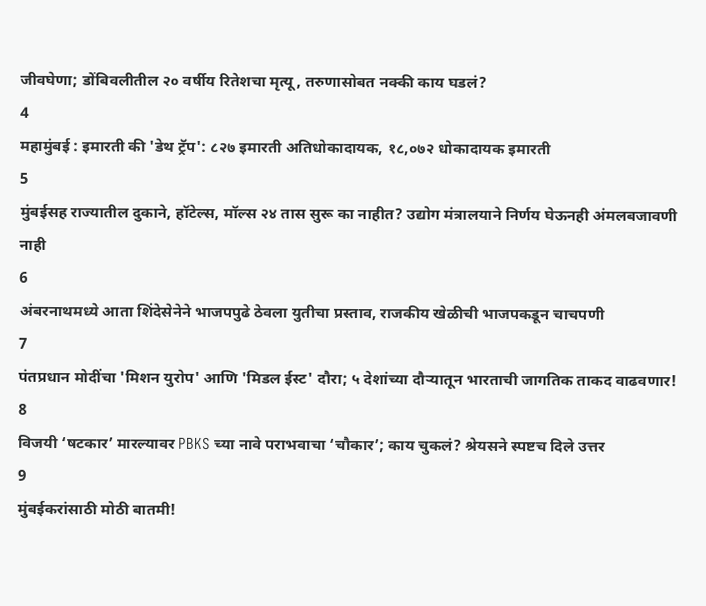जीवघेणा; डोंबिवलीतील २० वर्षीय रितेशचा मृत्यू, तरुणासोबत नक्की काय घडलं?
4
महामुंबई : इमारती की 'डेथ ट्रॅप': ८२७ इमारती अतिधोकादायक, १८,०७२ धोकादायक इमारती
5
मुंबईसह राज्यातील दुकाने, हॉटेल्स, मॉल्स २४ तास सुरू का नाहीत? उद्योग मंत्रालयाने निर्णय घेऊनही अंमलबजावणी नाही
6
अंबरनाथमध्ये आता शिंदेसेनेने भाजपपुढे ठेवला युतीचा प्रस्ताव, राजकीय खेळीची भाजपकडून चाचपणी
7
पंतप्रधान मोदींचा 'मिशन युरोप' आणि 'मिडल ईस्ट' दौरा; ५ देशांच्या दौऱ्यातून भारताची जागतिक ताकद वाढवणार!
8
विजयी ‘षटकार’ मारल्यावर PBKS च्या नावे पराभवाचा ‘चौकार’; काय चुकलं? श्रेयसने स्पष्टच दिले उत्तर
9
मुंबईकरांसाठी मोठी बातमी!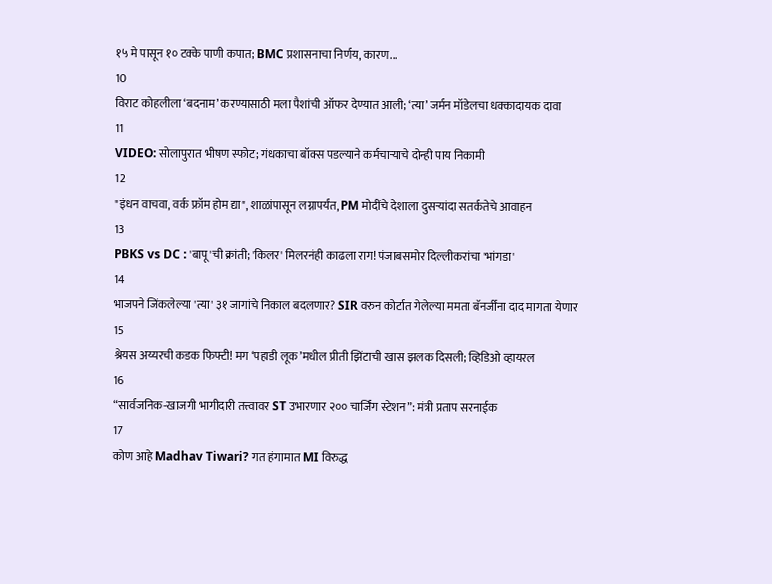१५ मे पासून १० टक्के पाणी कपात; BMC प्रशासनाचा निर्णय, कारण...
10
विराट कोहलीला ‘बदनाम’ करण्यासाठी मला पैशांची ऑफर देण्यात आली; ‘त्या’ जर्मन मॉडेलचा धक्कादायक दावा
11
VIDEO: सोलापुरात भीषण स्फोट; गंधकाचा बॉक्स पडल्याने कर्मचाऱ्याचे दोन्ही पाय निकामी
12
"इंधन वाचवा, वर्क फ्रॉम होम द्या", शाळांपासून लग्नापर्यंत, PM मोदींचे देशाला दुसऱ्यांदा सतर्कतेचे आवाहन
13
PBKS vs DC : 'बापू'ची क्रांती; 'किलर' मिलरनंही काढला राग! पंजाबसमोर दिल्लीकरांचा 'भांगडा'
14
भाजपने जिंकलेल्या 'त्या' ३१ जागांचे निकाल बदलणार? SIR वरुन कोर्टात गेलेल्या ममता बॅनर्जींना दाद मागता येणार
15
श्रेयस अय्यरची कडक फिफ्टी! मग ‘पहाडी लूक’मधील प्रीती झिंटाची खास झलक दिसली; व्हिडिओ व्हायरल
16
“सार्वजनिक-खाजगी भागीदारी तत्त्वावर ST उभारणार २०० चार्जिंग स्टेशन”: मंत्री प्रताप सरनाईक
17
कोण आहे Madhav Tiwari? गत हंगामात MI विरुद्ध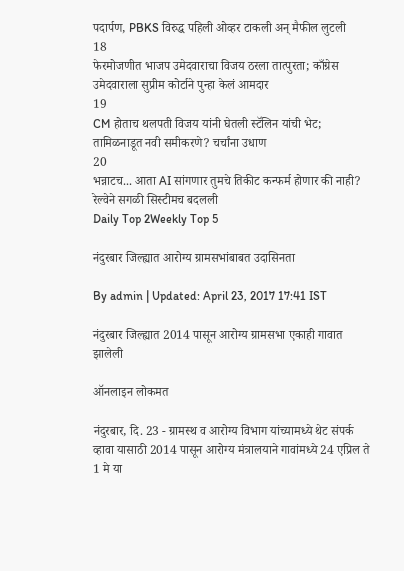पदार्पण, PBKS विरुद्ध पहिली ओव्हर टाकली अन् मैफील लुटली
18
फेरमोजणीत भाजप उमेदवाराचा विजय ठरला तात्पुरता; काँग्रेस उमेदवाराला सुप्रीम कोर्टाने पुन्हा केलं आमदार
19
CM होताच थलपती विजय यांनी घेतली स्टॅलिन यांची भेट; तामिळनाडूत नवी समीकरणे? चर्चांना उधाण
20
भन्नाटच... आता AI सांगणार तुमचे तिकीट कन्फर्म होणार की नाही? रेल्वेने सगळी सिस्टीमच बदलली
Daily Top 2Weekly Top 5

नंदुरबार जिल्ह्यात आरोग्य ग्रामसभांबाबत उदासिनता

By admin | Updated: April 23, 2017 17:41 IST

नंदुरबार जिल्ह्यात 2014 पासून आरोग्य ग्रामसभा एकाही गावात झालेली

ऑनलाइन लोकमत

नंदुरबार, दि. 23 - ग्रामस्थ व आरोग्य विभाग यांच्यामध्ये थेट संपर्क व्हावा यासाठी 2014 पासून आरोग्य मंत्रालयाने गावांमध्ये 24 एप्रिल ते 1 मे या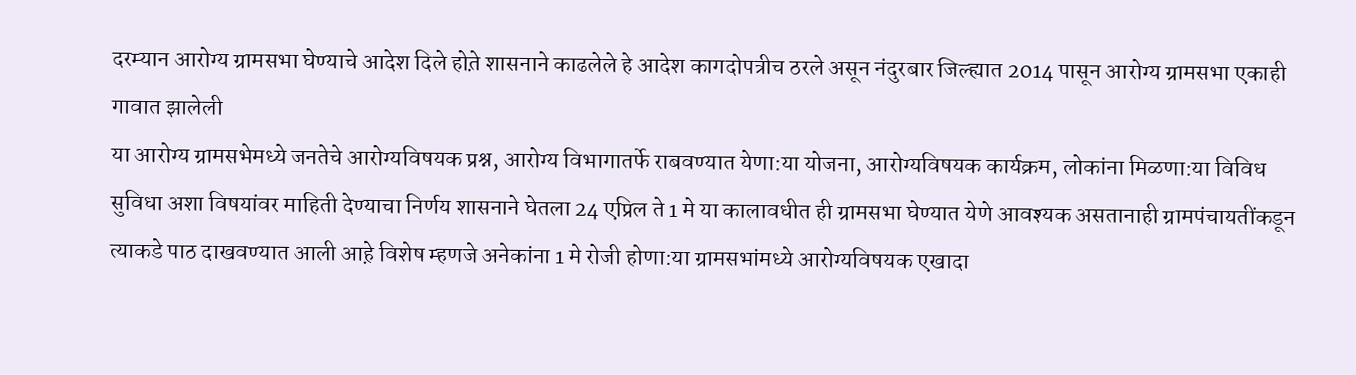दरम्यान आरोग्य ग्रामसभा घेण्याचे आदेश दिले होत़े शासनाने काढलेले हे आदेश कागदोपत्रीच ठरले असून नंदुरबार जिल्ह्यात 2014 पासून आरोग्य ग्रामसभा एकाही गावात झालेली
या आरोग्य ग्रामसभेमध्ये जनतेचे आरोग्यविषयक प्रश्न, आरोग्य विभागातर्फे राबवण्यात येणा:या योजना, आरोग्यविषयक कार्यक्रम, लोकांना मिळणा:या विविध सुविधा अशा विषयांवर माहिती देण्याचा निर्णय शासनाने घेतला 24 एप्रिल ते 1 मे या कालावधीत ही ग्रामसभा घेण्यात येणे आवश्यक असतानाही ग्रामपंचायतींकडून त्याकडे पाठ दाखवण्यात आली आह़े विशेष म्हणजे अनेकांना 1 मे रोजी होणा:या ग्रामसभांमध्ये आरोग्यविषयक एखादा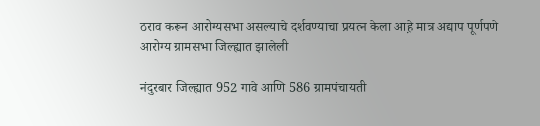ठराव करून आरोग्यसभा असल्याचे दर्शवण्याचा प्रयत्न केला आह़े मात्र अद्याप पूर्णपणे आरोग्य ग्रामसभा जिल्ह्यात झालेली

नंदुरबार जिल्ह्यात 952 गावे आणि 586 ग्रामपंचायती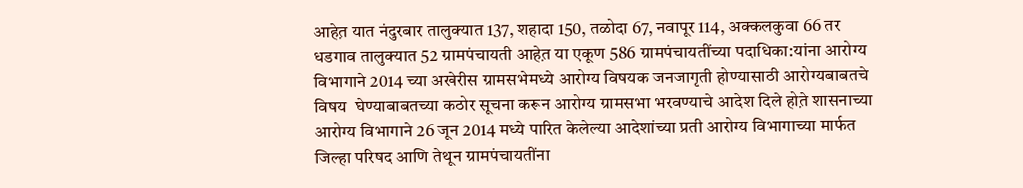आहेत़ यात नंदुरबार तालुक्यात 137, शहादा 150, तळोदा 67, नवापूर 114, अक्कलकुवा 66 तर धडगाव तालुक्यात 52 ग्रामपंचायती आहेत़ या एकूण 586 ग्रामपंचायतींच्या पदाधिका:यांना आरोग्य विभागाने 2014 च्या अखेरीस ग्रामसभेमध्ये आरोग्य विषयक जनजागृती होण्यासाठी आरोग्यबाबतचे विषय  घेण्याबाबतच्या कठोर सूचना करून आरोग्य ग्रामसभा भरवण्याचे आदेश दिले होत़े शासनाच्या आरोग्य विभागाने 26 जून 2014 मध्ये पारित केलेल्या आदेशांच्या प्रती आरोग्य विभागाच्या मार्फत जिल्हा परिषद आणि तेथून ग्रामपंचायतींना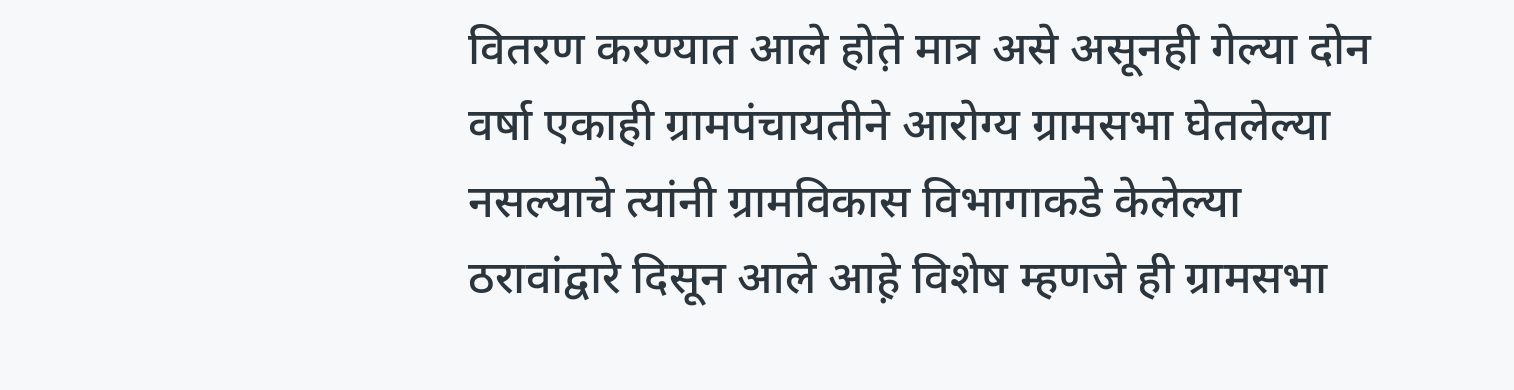वितरण करण्यात आले होत़े मात्र असे असूनही गेल्या दोन वर्षा एकाही ग्रामपंचायतीने आरोग्य ग्रामसभा घेतलेल्या नसल्याचे त्यांनी ग्रामविकास विभागाकडे केलेल्या ठरावांद्वारे दिसून आले आह़े विशेष म्हणजे ही ग्रामसभा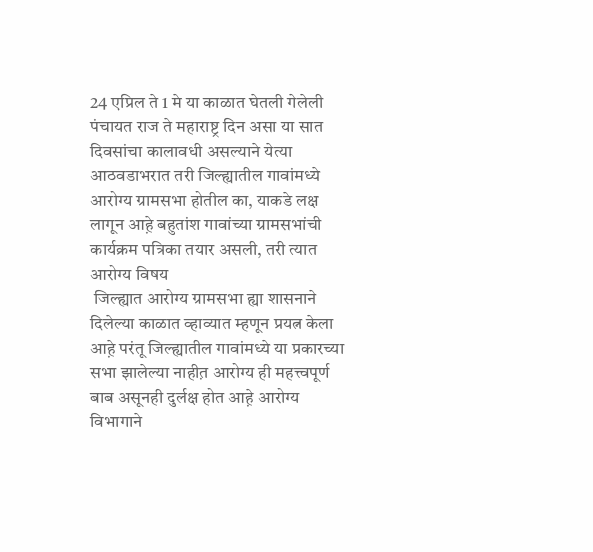24 एप्रिल ते 1 मे या काळात घेतली गेलेली
पंचायत राज ते महाराष्ट्र दिन असा या सात दिवसांचा कालावधी असल्याने येत्या आठवडाभरात तरी जिल्ह्यातील गावांमध्ये आरोग्य ग्रामसभा होतील का, याकडे लक्ष लागून आह़े बहुतांश गावांच्या ग्रामसभांची कार्यक्रम पत्रिका तयार असली, तरी त्यात आरोग्य विषय
 जिल्ह्यात आरोग्य ग्रामसभा ह्या शासनाने दिलेल्या काळात व्हाव्यात म्हणून प्रयत्न केला आह़े परंतू जिल्ह्यातील गावांमध्ये या प्रकारच्या सभा झालेल्या नाहीत़ आरोग्य ही महत्त्वपूर्ण बाब असूनही दुर्लक्ष होत आह़े आरोग्य विभागाने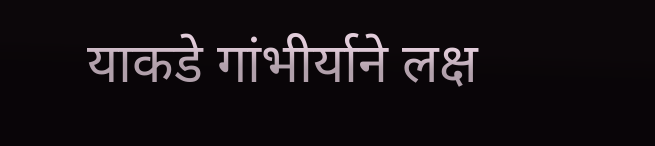याकडे गांभीर्याने लक्ष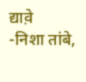द्याव़े
-निशा तांबे,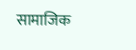सामाजिक